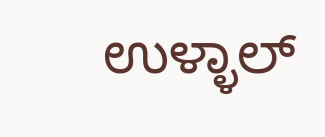ಉಳ್ಳಾಲ್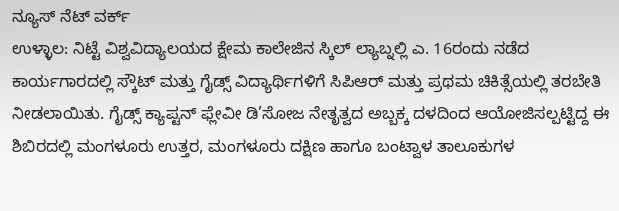ನ್ಯೂಸ್ ನೆಟ್ ವರ್ಕ್
ಉಳ್ಳಾಲ: ನಿಟ್ಟೆ ವಿಶ್ವವಿದ್ಯಾಲಯದ ಕ್ಷೇಮ ಕಾಲೇಜಿನ ಸ್ಕಿಲ್ ಲ್ಯಾಬ್ನಲ್ಲಿ ಎ. 16ರಂದು ನಡೆದ ಕಾರ್ಯಗಾರದಲ್ಲಿ ಸ್ಕೌಟ್ ಮತ್ತು ಗೈಡ್ಸ್ ವಿದ್ಯಾರ್ಥಿಗಳಿಗೆ ಸಿಪಿಆರ್ ಮತ್ತು ಪ್ರಥಮ ಚಿಕಿತ್ಸೆಯಲ್ಲಿ ತರಬೇತಿ ನೀಡಲಾಯಿತು. ಗೈಡ್ಸ್ ಕ್ಯಾಪ್ಟನ್ ಫ್ಲೇವೀ ಡಿ’ಸೋಜ ನೇತೃತ್ವದ ಅಬ್ಬಕ್ಕ ದಳದಿಂದ ಆಯೋಜಿಸಲ್ಪಟ್ಟಿದ್ದ ಈ ಶಿಬಿರದಲ್ಲಿ ಮಂಗಳೂರು ಉತ್ತರ, ಮಂಗಳೂರು ದಕ್ಷಿಣ ಹಾಗೂ ಬಂಟ್ವಾಳ ತಾಲೂಕುಗಳ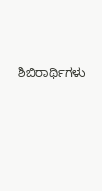ಶಿಬಿರಾರ್ಥಿಗಳು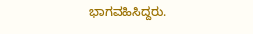ಭಾಗವಹಿಸಿದ್ದರು.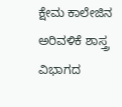ಕ್ಷೇಮ ಕಾಲೇಜಿನ ಅರಿವಳಿಕೆ ಶಾಸ್ತ್ರ ವಿಭಾಗದ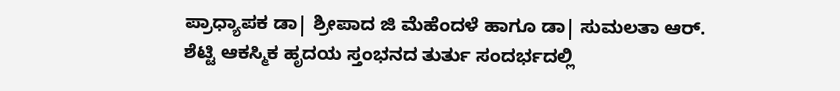ಪ್ರಾಧ್ಯಾಪಕ ಡಾ| ಶ್ರೀಪಾದ ಜಿ ಮೆಹೆಂದಳೆ ಹಾಗೂ ಡಾ| ಸುಮಲತಾ ಆರ್. ಶೆಟ್ಟಿ ಆಕಸ್ಮಿಕ ಹೃದಯ ಸ್ತಂಭನದ ತುರ್ತು ಸಂದರ್ಭದಲ್ಲಿ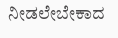ನೀಡಲೇಬೇಕಾದ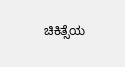ಚಿಕಿತ್ಸೆಯ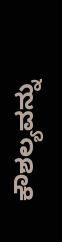ಕೌಶಲ್ಯವನ್ನು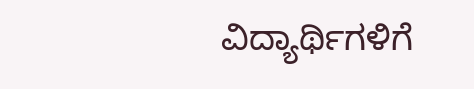ವಿದ್ಯಾರ್ಥಿಗಳಿಗೆ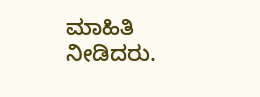ಮಾಹಿತಿ ನೀಡಿದರು.